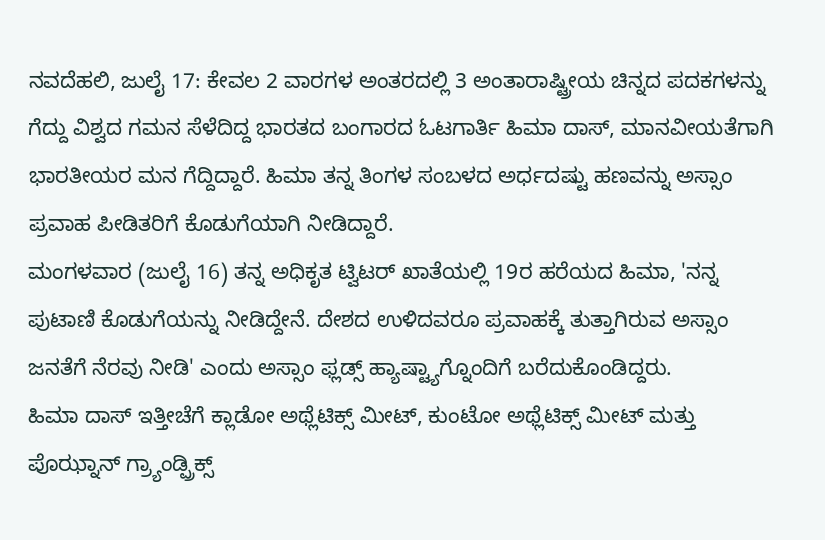ನವದೆಹಲಿ, ಜುಲೈ 17: ಕೇವಲ 2 ವಾರಗಳ ಅಂತರದಲ್ಲಿ 3 ಅಂತಾರಾಷ್ಟ್ರೀಯ ಚಿನ್ನದ ಪದಕಗಳನ್ನು ಗೆದ್ದು ವಿಶ್ವದ ಗಮನ ಸೆಳೆದಿದ್ದ ಭಾರತದ ಬಂಗಾರದ ಓಟಗಾರ್ತಿ ಹಿಮಾ ದಾಸ್, ಮಾನವೀಯತೆಗಾಗಿ ಭಾರತೀಯರ ಮನ ಗೆದ್ದಿದ್ದಾರೆ. ಹಿಮಾ ತನ್ನ ತಿಂಗಳ ಸಂಬಳದ ಅರ್ಧದಷ್ಟು ಹಣವನ್ನು ಅಸ್ಸಾಂ ಪ್ರವಾಹ ಪೀಡಿತರಿಗೆ ಕೊಡುಗೆಯಾಗಿ ನೀಡಿದ್ದಾರೆ.
ಮಂಗಳವಾರ (ಜುಲೈ 16) ತನ್ನ ಅಧಿಕೃತ ಟ್ವಿಟರ್ ಖಾತೆಯಲ್ಲಿ 19ರ ಹರೆಯದ ಹಿಮಾ, 'ನನ್ನ ಪುಟಾಣಿ ಕೊಡುಗೆಯನ್ನು ನೀಡಿದ್ದೇನೆ. ದೇಶದ ಉಳಿದವರೂ ಪ್ರವಾಹಕ್ಕೆ ತುತ್ತಾಗಿರುವ ಅಸ್ಸಾಂ ಜನತೆಗೆ ನೆರವು ನೀಡಿ' ಎಂದು ಅಸ್ಸಾಂ ಫ್ಲಡ್ಸ್ ಹ್ಯಾಷ್ಟ್ಯಾಗ್ನೊಂದಿಗೆ ಬರೆದುಕೊಂಡಿದ್ದರು.
ಹಿಮಾ ದಾಸ್ ಇತ್ತೀಚೆಗೆ ಕ್ಲಾಡೋ ಅಥ್ಲೆಟಿಕ್ಸ್ ಮೀಟ್, ಕುಂಟೋ ಅಥ್ಲೆಟಿಕ್ಸ್ ಮೀಟ್ ಮತ್ತು ಪೊಝ್ನಾನ್ ಗ್ರ್ಯಾಂಡ್ಪ್ರಿಕ್ಸ್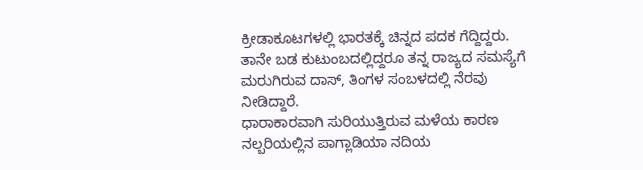ಕ್ರೀಡಾಕೂಟಗಳಲ್ಲಿ ಭಾರತಕ್ಕೆ ಚಿನ್ನದ ಪದಕ ಗೆದ್ದಿದ್ದರು. ತಾನೇ ಬಡ ಕುಟುಂಬದಲ್ಲಿದ್ದರೂ ತನ್ನ ರಾಜ್ಯದ ಸಮಸ್ಯೆಗೆ ಮರುಗಿರುವ ದಾಸ್, ತಿಂಗಳ ಸಂಬಳದಲ್ಲಿ ನೆರವು ನೀಡಿದ್ದಾರೆ.
ಧಾರಾಕಾರವಾಗಿ ಸುರಿಯುತ್ತಿರುವ ಮಳೆಯ ಕಾರಣ ನಲ್ಬರಿಯಲ್ಲಿನ ಪಾಗ್ಲಾಡಿಯಾ ನದಿಯ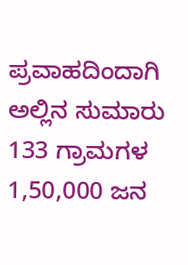ಪ್ರವಾಹದಿಂದಾಗಿ ಅಲ್ಲಿನ ಸುಮಾರು 133 ಗ್ರಾಮಗಳ 1,50,000 ಜನ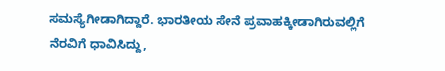ಸಮಸ್ಯೆಗೀಡಾಗಿದ್ದಾರೆ. ಭಾರತೀಯ ಸೇನೆ ಪ್ರವಾಹಕ್ಕೀಡಾಗಿರುವಲ್ಲಿಗೆ ನೆರವಿಗೆ ಧಾವಿಸಿದ್ದು,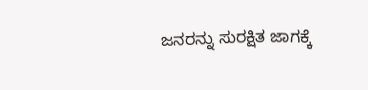ಜನರನ್ನು ಸುರಕ್ಷಿತ ಜಾಗಕ್ಕೆ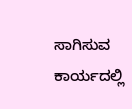ಸಾಗಿಸುವ ಕಾರ್ಯದಲ್ಲಿ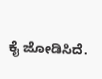ಕೈ ಜೋಡಿಸಿದೆ.